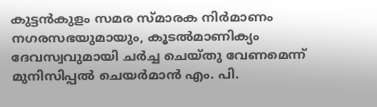കുട്ടന്‍കുളം സമര സ്മാരക നിർമാണം നഗരസഭയുമായും, കൂടല്‍മാണിക്യം ദേവസ്വവുമായി ചര്‍ച്ച ചെയ്തു വേണമെന്ന് മുനിസിപ്പല്‍ ചെയര്‍മാന്‍ എം. പി.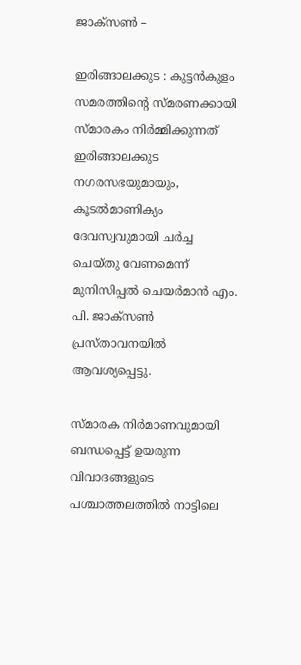ജാക്സണ്‍ –

ഇരിങ്ങാലക്കുട : കുട്ടന്‍കുളം സമരത്തിന്‍റെ സ്മരണക്കായി സ്മാരകം നിര്‍മ്മിക്കുന്നത് ഇരിങ്ങാലക്കുട നഗരസഭയുമായും, കൂടല്‍മാണിക്യം ദേവസ്വവുമായി ചര്‍ച്ച ചെയ്തു വേണമെന്ന് മുനിസിപ്പല്‍ ചെയര്‍മാന്‍ എം. പി. ജാക്സണ്‍ പ്രസ്താവനയില്‍ ആവശ്യപ്പെട്ടു.

സ്മാരക നിർമാണവുമായി ബന്ധപ്പെട്ട് ഉയരുന്ന വിവാദങ്ങളുടെ പശ്ചാത്തലത്തില്‍ നാട്ടിലെ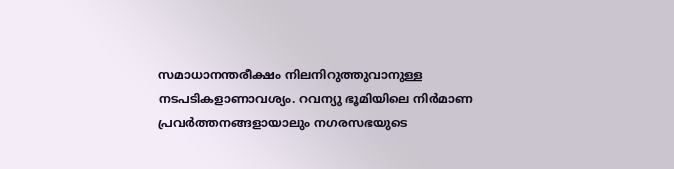സമാധാനന്തരീക്ഷം നിലനിറുത്തുവാനുള്ള നടപടികളാണാവശ്യം. റവന്യു ഭൂമിയിലെ നിര്‍മാണ പ്രവര്‍ത്തനങ്ങളായാലും നഗരസഭയുടെ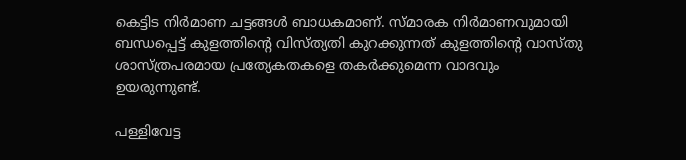കെട്ടിട നിര്‍മാണ ചട്ടങ്ങള്‍ ബാധകമാണ്. സ്മാരക നിര്‍മാണവുമായി ബന്ധപ്പെട്ട് കുളത്തിന്‍റെ വിസ്ത്യതി കുറക്കുന്നത് കുളത്തിന്‍റെ വാസ്തു ശാസ്ത്രപരമായ പ്രത്യേകതകളെ തകര്‍ക്കുമെന്ന വാദവും ഉയരുന്നുണ്ട്.

പള്ളിവേട്ട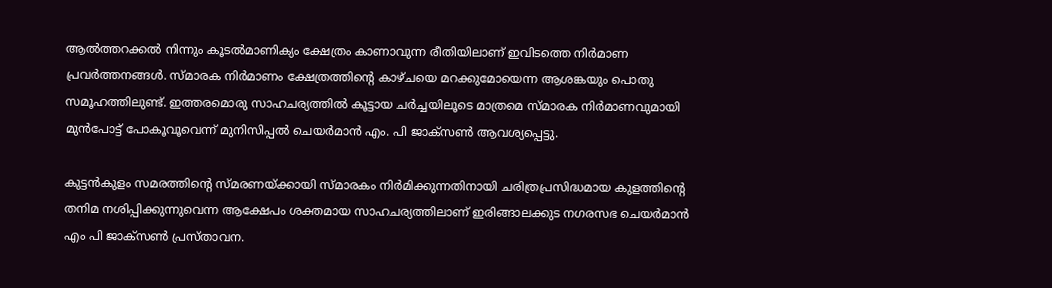ആല്‍ത്തറക്കല്‍ നിന്നും കൂടല്‍മാണിക്യം ക്ഷേത്രം കാണാവുന്ന രീതിയിലാണ് ഇവിടത്തെ നിര്‍മാണ പ്രവര്‍ത്തനങ്ങള്‍. സ്മാരക നിര്‍മാണം ക്ഷേത്രത്തിന്‍റെ കാഴ്ചയെ മറക്കുമോയെന്ന ആശങ്കയും പൊതു സമൂഹത്തിലുണ്ട്. ഇത്തരമൊരു സാഹചര്യത്തില്‍ കൂട്ടായ ചര്‍ച്ചയിലൂടെ മാത്രമെ സ്മാരക നിര്‍മാണവുമായി മുന്‍പോട്ട് പോകൂവൂവെന്ന് മുനിസിപ്പല്‍ ചെയര്‍മാന്‍ എം. പി ജാക്സണ്‍ ആവശ്യപ്പെട്ടു.

കുട്ടൻകുളം സമരത്തിന്റെ സ്മരണയ്ക്കായി സ്മാരകം നിർമിക്കുന്നതിനായി ചരിത്രപ്രസിദ്ധമായ കുളത്തിന്റെ തനിമ നശിപ്പിക്കുന്നുവെന്ന ആക്ഷേപം ശക്തമായ സാഹചര്യത്തിലാണ് ഇരിങ്ങാലക്കുട നഗരസഭ ചെയർമാൻ എം പി ജാക്സൺ പ്രസ്താവന.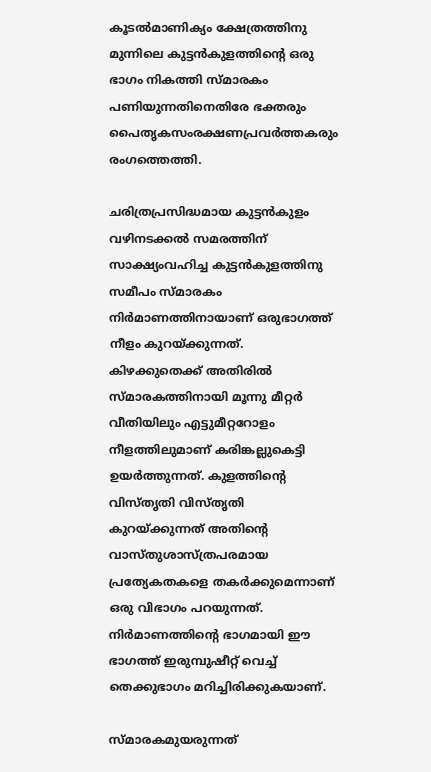കൂടൽമാണിക്യം ക്ഷേത്രത്തിനു മുന്നിലെ കുട്ടൻകുളത്തിന്റെ ഒരു ഭാഗം നികത്തി സ്മാരകം പണിയുന്നതിനെതിരേ ഭക്തരും പൈതൃകസംരക്ഷണപ്രവർത്തകരും രംഗത്തെത്തി.

ചരിത്രപ്രസിദ്ധമായ കുട്ടൻകുളം വഴിനടക്കൽ സമരത്തിന് സാക്ഷ്യംവഹിച്ച കുട്ടൻകുളത്തിനു സമീപം സ്മാരകം നിർമാണത്തിനായാണ് ഒരുഭാഗത്ത് നീളം കുറയ്ക്കുന്നത്. കിഴക്കുതെക്ക് അതിരിൽ സ്മാരകത്തിനായി മൂന്നു മീറ്റർ വീതിയിലും എട്ടുമീറ്ററോളം നീളത്തിലുമാണ് കരിങ്കല്ലുകെട്ടി ഉയർത്തുന്നത്. കുളത്തിന്റെ വിസ്തൃതി വിസ്തൃതി കുറയ്ക്കുന്നത് അതിന്റെ വാസ്തുശാസ്ത്രപരമായ പ്രത്യേകതകളെ തകർക്കുമെന്നാണ് ഒരു വിഭാഗം പറയുന്നത്. നിർമാണത്തിന്റെ ഭാഗമായി ഈ ഭാഗത്ത് ഇരുമ്പുഷീറ്റ് വെച്ച് തെക്കുഭാഗം മറിച്ചിരിക്കുകയാണ്.

സ്മാരകമുയരുന്നത്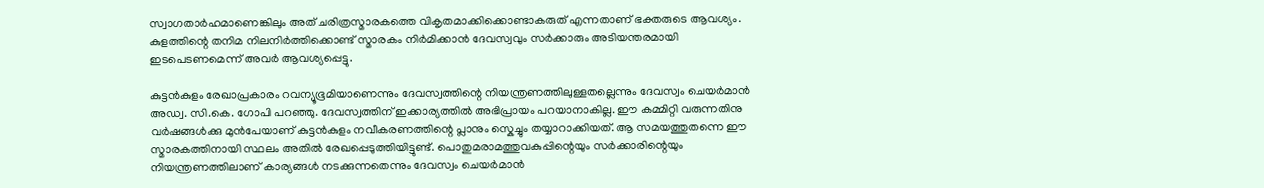സ്വാഗതാർഹമാണെങ്കിലും അത് ചരിത്രസ്മാരകത്തെ വികൃതമാക്കിക്കൊണ്ടാകരുത് എന്നതാണ് ഭക്തരുടെ ആവശ്യം. കുളത്തിന്റെ തനിമ നിലനിർത്തിക്കൊണ്ട് സ്മാരകം നിർമിക്കാൻ ദേവസ്വവും സർക്കാരും അടിയന്തരമായി ഇടപെടണമെന്ന് അവർ ആവശ്യപ്പെട്ടു.

കുട്ടൻകുളം രേഖാപ്രകാരം റവന്യൂഭൂമിയാണെന്നും ദേവസ്വത്തിന്റെ നിയന്ത്രണത്തിലുള്ളതല്ലെന്നും ദേവസ്വം ചെയർമാൻ അഡ്വ. സി.കെ. ഗോപി പറഞ്ഞു. ദേവസ്വത്തിന് ഇക്കാര്യത്തിൽ അഭിപ്രായം പറയാനാകില്ല. ഈ കമ്മിറ്റി വരുന്നതിനു വർഷങ്ങൾക്കു മുൻപേയാണ് കുട്ടൻകുളം നവീകരണത്തിന്റെ പ്ലാനും സ്കെച്ചും തയ്യാറാക്കിയത്. ആ സമയത്തുതന്നെ ഈ സ്മാരകത്തിനായി സ്ഥലം അതിൽ രേഖപ്പെടുത്തിയിട്ടുണ്ട്. പൊതുമരാമത്തുവകുപ്പിന്റെയും സർക്കാരിന്റെയും നിയന്ത്രണത്തിലാണ് കാര്യങ്ങൾ നടക്കുന്നതെന്നും ദേവസ്വം ചെയർമാൻ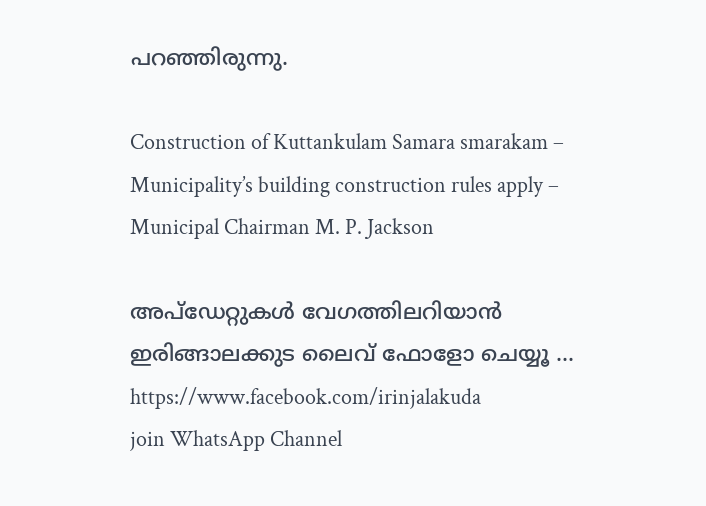പറഞ്ഞിരുന്നു.

Construction of Kuttankulam Samara smarakam – Municipality’s building construction rules apply – Municipal Chairman M. P. Jackson

അപ്ഡേറ്റുകൾ വേഗത്തിലറിയാൻ ഇരിങ്ങാലക്കുട ലൈവ് ഫോളോ ചെയ്യൂ …
https://www.facebook.com/irinjalakuda
join WhatsApp Channel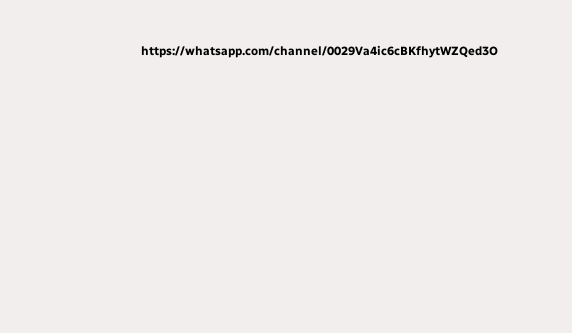https://whatsapp.com/channel/0029Va4ic6cBKfhytWZQed3O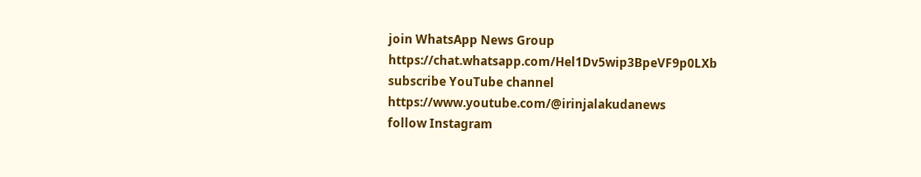join WhatsApp News Group
https://chat.whatsapp.com/Hel1Dv5wip3BpeVF9p0LXb
subscribe YouTube channel
https://www.youtube.com/@irinjalakudanews
follow Instagram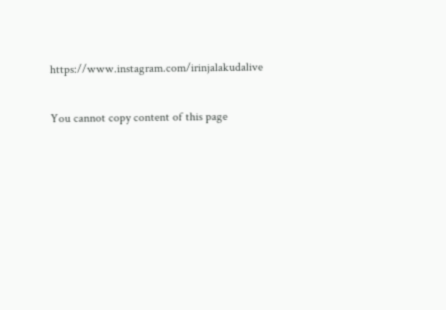https://www.instagram.com/irinjalakudalive

You cannot copy content of this page